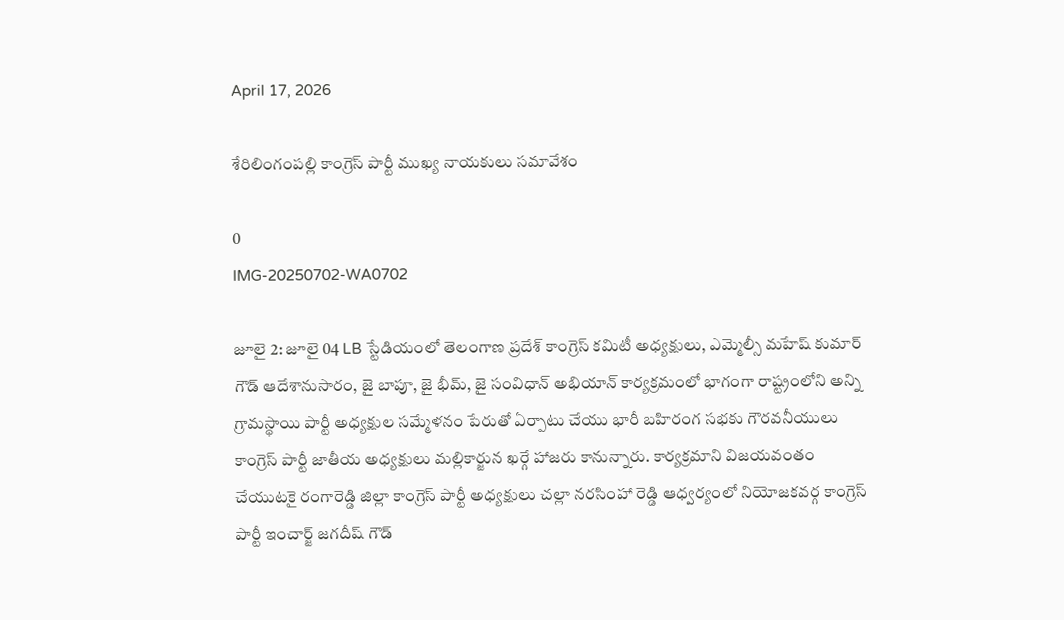April 17, 2026

శేరిలింగంపల్లి కాంగ్రెస్ పార్టీ ముఖ్య నాయకులు సమావేశం

0
IMG-20250702-WA0702

జూలై 2: జూలై 04 LB స్టేడియంలో తెలంగాణ ప్రదేశ్ కాంగ్రెస్ కమిటీ అధ్యక్షులు, ఎమ్మెల్సీ మహేష్ కుమార్ గౌడ్ ఆదేశానుసారం, జై బాపూ, జై భీమ్, జై సంవిధాన్ అభియాన్ కార్యక్రమంలో భాగంగా రాష్ట్రంలోని అన్ని గ్రామస్థాయి పార్టీ అధ్యక్షుల సమ్మేళనం పేరుతో ఏర్పాటు చేయు భారీ బహిరంగ సభకు గౌరవనీయులు కాంగ్రెస్ పార్టీ జాతీయ అధ్యక్షులు మల్లికార్జున ఖర్గే హాజరు కానున్నారు. కార్యక్రమాని విజయవంతం చేయుటకై రంగారెడ్డి జిల్లా కాంగ్రెస్ పార్టీ అధ్యక్షులు చల్లా నరసింహా రెడ్డి ఆధ్వర్యంలో నియోజకవర్గ కాంగ్రెస్ పార్టీ ఇంచార్జ్ జగదీష్ గౌడ్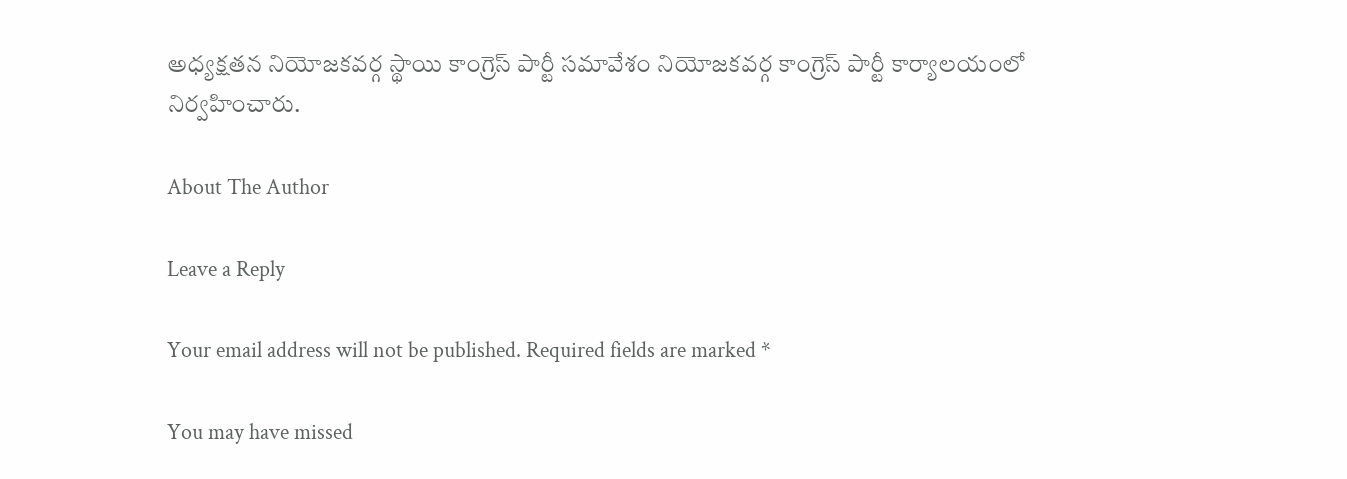అధ్యక్షతన నియోజకవర్గ స్థాయి కాంగ్రెస్ పార్టీ సమావేశం నియోజకవర్గ కాంగ్రెస్ పార్టీ కార్యాలయంలో నిర్వహించారు.

About The Author

Leave a Reply

Your email address will not be published. Required fields are marked *

You may have missed